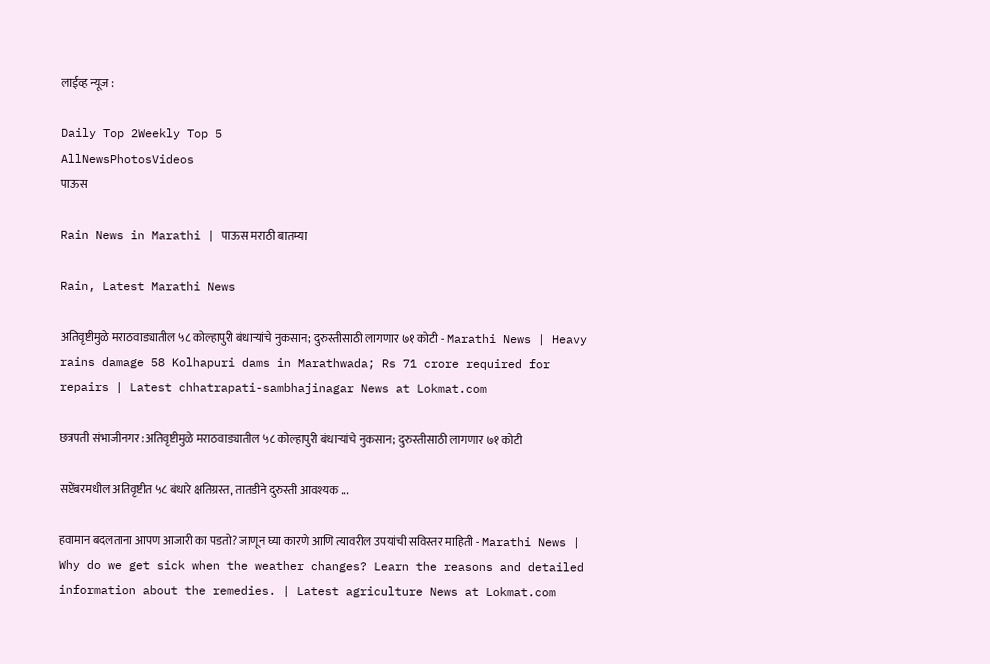लाईव्ह न्यूज :

Daily Top 2Weekly Top 5
AllNewsPhotosVideos
पाऊस

Rain News in Marathi | पाऊस मराठी बातम्या

Rain, Latest Marathi News

अतिवृष्टीमुळे मराठवाड्यातील ५८ कोल्हापुरी बंधाऱ्यांचे नुकसान; दुरुस्तीसाठी लागणार ७१ कोटी - Marathi News | Heavy rains damage 58 Kolhapuri dams in Marathwada; Rs 71 crore required for repairs | Latest chhatrapati-sambhajinagar News at Lokmat.com

छत्रपती संभाजीनगर :अतिवृष्टीमुळे मराठवाड्यातील ५८ कोल्हापुरी बंधाऱ्यांचे नुकसान; दुरुस्तीसाठी लागणार ७१ कोटी

सप्टेंबरमधील अतिवृष्टीत ५८ बंधारे क्षतिग्रस्त, तातडीने दुरुस्ती आवश्यक ...

हवामान बदलताना आपण आजारी का पडतो? जाणून घ्या कारणे आणि त्यावरील उपयांची सविस्तर माहिती - Marathi News | Why do we get sick when the weather changes? Learn the reasons and detailed information about the remedies. | Latest agriculture News at Lokmat.com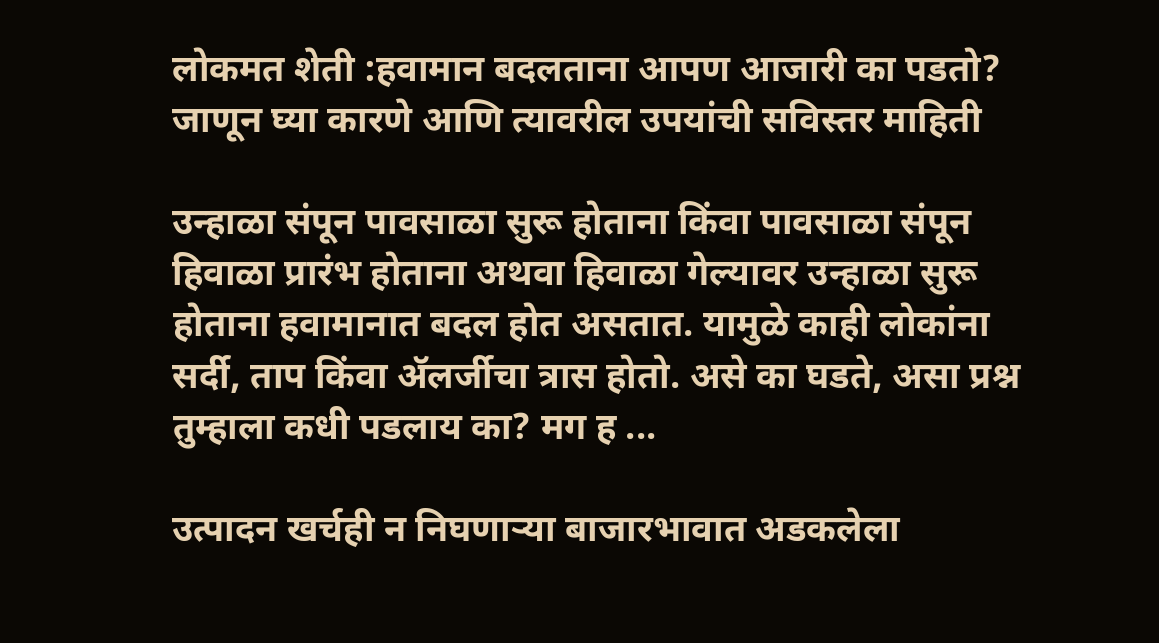लोकमत शेती :हवामान बदलताना आपण आजारी का पडतो? जाणून घ्या कारणे आणि त्यावरील उपयांची सविस्तर माहिती

उन्हाळा संपून पावसाळा सुरू होताना किंवा पावसाळा संपून हिवाळा प्रारंभ होताना अथवा हिवाळा गेल्यावर उन्हाळा सुरू होताना हवामानात बदल होत असतात. यामुळे काही लोकांना सर्दी, ताप किंवा ॲलर्जीचा त्रास होतो. असे का घडते, असा प्रश्न तुम्हाला कधी पडलाय का? मग ह ...

उत्पादन खर्चही न निघणाऱ्या बाजारभावात अडकलेला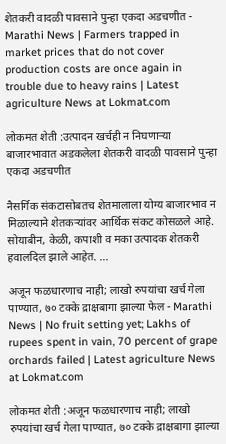शेतकरी वादळी पावसाने पुन्हा एकदा अडचणीत - Marathi News | Farmers trapped in market prices that do not cover production costs are once again in trouble due to heavy rains | Latest agriculture News at Lokmat.com

लोकमत शेती :उत्पादन खर्चही न निघणाऱ्या बाजारभावात अडकलेला शेतकरी वादळी पावसाने पुन्हा एकदा अडचणीत

नैसर्गिक संकटासोबतच शेतमालाला योग्य बाजारभाव न मिळाल्याने शेतकऱ्यांवर आर्थिक संकट कोसळले आहे. सोयाबीन, केळी, कपाशी व मका उत्पादक शेतकरी हवालदिल झाले आहेत. ...

अजून फळधारणाच नाही; लाखो रुपयांचा खर्च गेला पाण्यात, ७० टक्के द्राक्षबागा झाल्या फेल - Marathi News | No fruit setting yet; Lakhs of rupees spent in vain, 70 percent of grape orchards failed | Latest agriculture News at Lokmat.com

लोकमत शेती :अजून फळधारणाच नाही; लाखो रुपयांचा खर्च गेला पाण्यात, ७० टक्के द्राक्षबागा झाल्या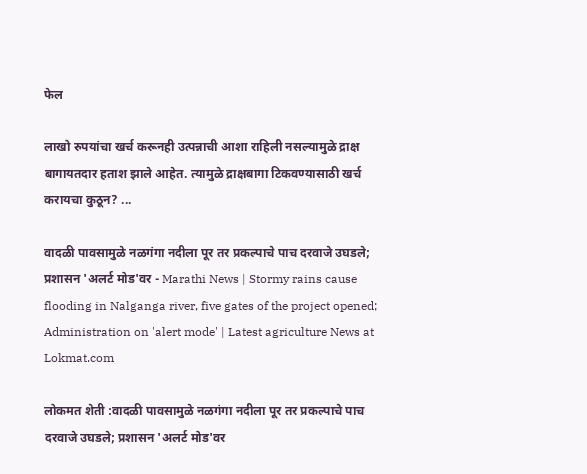फेल

लाखो रुपयांचा खर्च करूनही उत्पन्नाची आशा राहिली नसल्यामुळे द्राक्ष बागायतदार हताश झाले आहेत. त्यामुळे द्राक्षबागा टिकवण्यासाठी खर्च करायचा कुठून? ...

वादळी पावसामुळे नळगंगा नदीला पूर तर प्रकल्पाचे पाच दरवाजे उघडले; प्रशासन 'अलर्ट मोड'वर - Marathi News | Stormy rains cause flooding in Nalganga river, five gates of the project opened; Administration on 'alert mode' | Latest agriculture News at Lokmat.com

लोकमत शेती :वादळी पावसामुळे नळगंगा नदीला पूर तर प्रकल्पाचे पाच दरवाजे उघडले; प्रशासन 'अलर्ट मोड'वर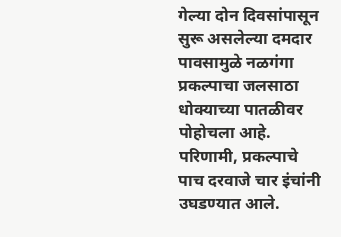गेल्या दोन दिवसांपासून सुरू असलेल्या दमदार पावसामुळे नळगंगा प्रकल्पाचा जलसाठा धोक्याच्या पातळीवर पोहोचला आहे. परिणामी, प्रकल्पाचे पाच दरवाजे चार इंचांनी उघडण्यात आले.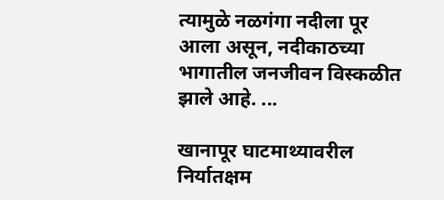त्यामुळे नळगंगा नदीला पूर आला असून, नदीकाठच्या भागातील जनजीवन विस्कळीत झाले आहे. ...

खानापूर घाटमाथ्यावरील निर्यातक्षम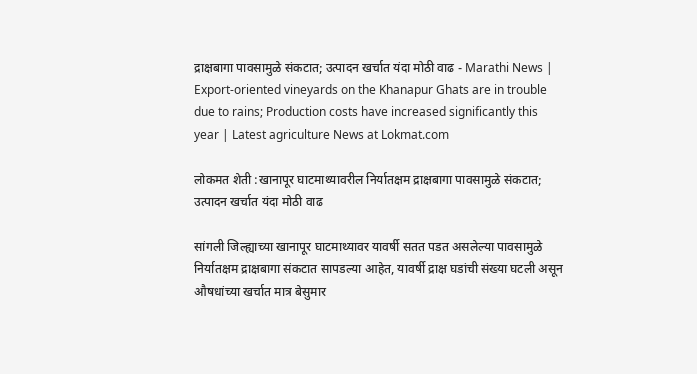द्राक्षबागा पावसामुळे संकटात; उत्पादन खर्चात यंदा मोठी वाढ - Marathi News | Export-oriented vineyards on the Khanapur Ghats are in trouble due to rains; Production costs have increased significantly this year | Latest agriculture News at Lokmat.com

लोकमत शेती :खानापूर घाटमाथ्यावरील निर्यातक्षम द्राक्षबागा पावसामुळे संकटात; उत्पादन खर्चात यंदा मोठी वाढ

सांगली जिल्ह्याच्या खानापूर घाटमाथ्यावर यावर्षी सतत पडत असलेल्या पावसामुळे निर्यातक्षम द्राक्षबागा संकटात सापडल्या आहेत, यावर्षी द्राक्ष घडांची संख्या घटली असून औषधांच्या खर्चात मात्र बेसुमार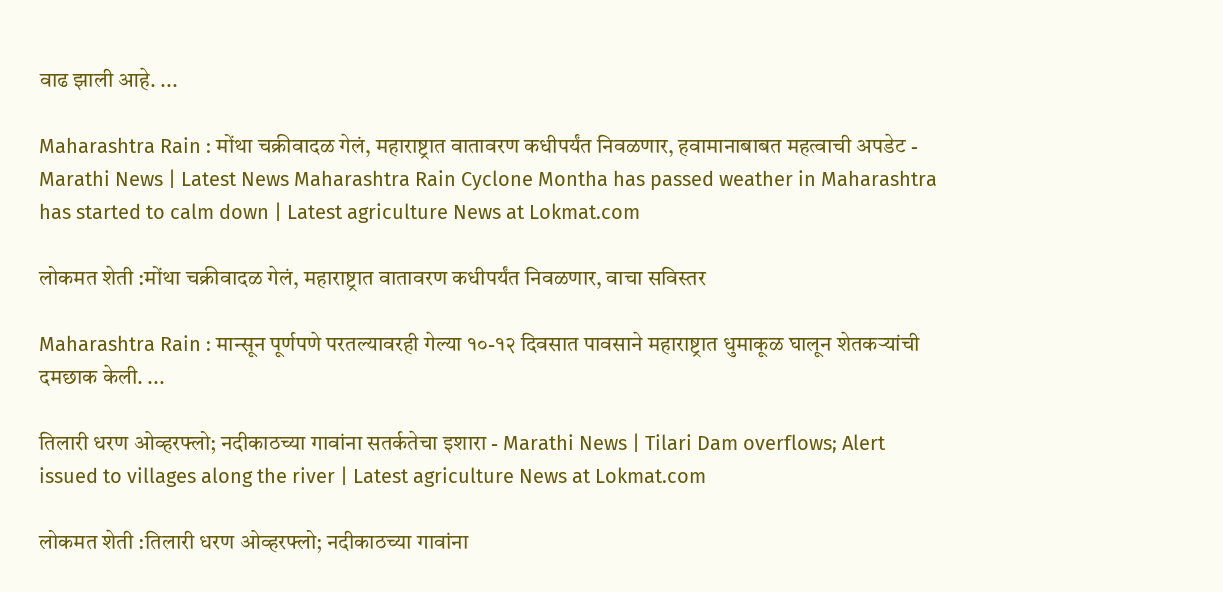वाढ झाली आहे. ...

Maharashtra Rain : मोंथा चक्रीवादळ गेलं, महाराष्ट्रात वातावरण कधीपर्यंत निवळणार, हवामानाबाबत महत्वाची अपडेट - Marathi News | Latest News Maharashtra Rain Cyclone Montha has passed weather in Maharashtra has started to calm down | Latest agriculture News at Lokmat.com

लोकमत शेती :मोंथा चक्रीवादळ गेलं, महाराष्ट्रात वातावरण कधीपर्यंत निवळणार, वाचा सविस्तर

Maharashtra Rain : मान्सून पूर्णपणे परतल्यावरही गेल्या १०-१२ दिवसात पावसाने महाराष्ट्रात धुमाकूळ घालून शेतकऱ्यांची दमछाक केली. ...

तिलारी धरण ओव्हरफ्लो; नदीकाठच्या गावांना सतर्कतेचा इशारा - Marathi News | Tilari Dam overflows; Alert issued to villages along the river | Latest agriculture News at Lokmat.com

लोकमत शेती :तिलारी धरण ओव्हरफ्लो; नदीकाठच्या गावांना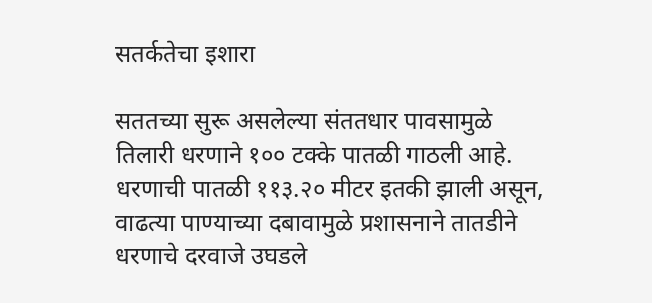सतर्कतेचा इशारा

सततच्या सुरू असलेल्या संततधार पावसामुळे तिलारी धरणाने १०० टक्के पातळी गाठली आहे. धरणाची पातळी ११३.२० मीटर इतकी झाली असून, वाढत्या पाण्याच्या दबावामुळे प्रशासनाने तातडीने धरणाचे दरवाजे उघडले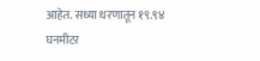आहेत. सध्या धरणातून १९.९४ घनमीटर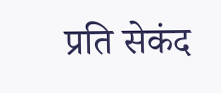प्रति सेकंद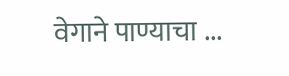वेगाने पाण्याचा ...